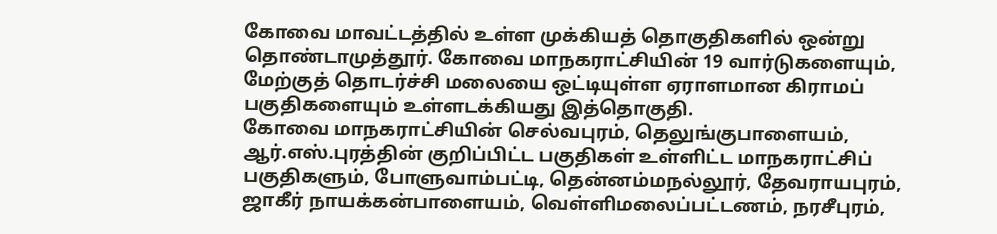கோவை மாவட்டத்தில் உள்ள முக்கியத் தொகுதிகளில் ஒன்று தொண்டாமுத்தூர். கோவை மாநகராட்சியின் 19 வார்டுகளையும், மேற்குத் தொடர்ச்சி மலையை ஒட்டியுள்ள ஏராளமான கிராமப் பகுதிகளையும் உள்ளடக்கியது இத்தொகுதி.
கோவை மாநகராட்சியின் செல்வபுரம், தெலுங்குபாளையம், ஆர்.எஸ்.புரத்தின் குறிப்பிட்ட பகுதிகள் உள்ளிட்ட மாநகராட்சிப் பகுதிகளும், போளுவாம்பட்டி, தென்னம்மநல்லூர், தேவராயபுரம், ஜாகீர் நாயக்கன்பாளையம், வெள்ளிமலைப்பட்டணம், நரசீபுரம்,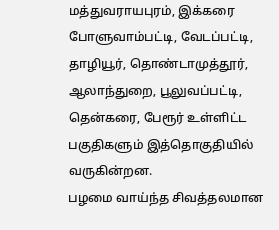மத்துவராயபுரம், இக்கரை போளுவாம்பட்டி, வேடப்பட்டி, தாழியூர், தொண்டாமுத்தூர், ஆலாந்துறை, பூலுவப்பட்டி, தென்கரை, பேரூர் உள்ளிட்ட பகுதிகளும் இத்தொகுதியில் வருகின்றன.
பழமை வாய்ந்த சிவத்தலமான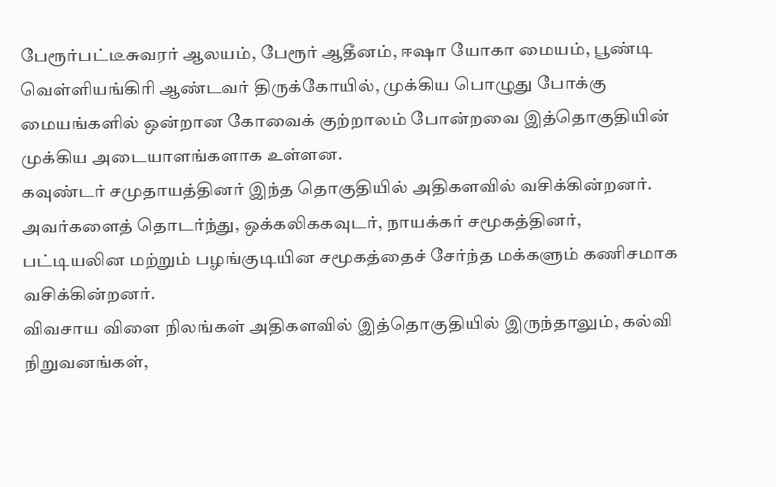பேரூர்பட்டீசுவரர் ஆலயம், பேரூர் ஆதீனம், ஈஷா யோகா மையம், பூண்டி வெள்ளியங்கிரி ஆண்டவர் திருக்கோயில், முக்கிய பொழுது போக்கு மையங்களில் ஒன்றான கோவைக் குற்றாலம் போன்றவை இத்தொகுதியின் முக்கிய அடையாளங்களாக உள்ளன.
கவுண்டர் சமுதாயத்தினர் இந்த தொகுதியில் அதிகளவில் வசிக்கின்றனர். அவர்களைத் தொடர்ந்து, ஒக்கலிககவுடர், நாயக்கர் சமூகத்தினர், பட்டியலின மற்றும் பழங்குடியின சமூகத்தைச் சேர்ந்த மக்களும் கணிசமாக வசிக்கின்றனர்.
விவசாய விளை நிலங்கள் அதிகளவில் இத்தொகுதியில் இருந்தாலும், கல்வி நிறுவனங்கள்,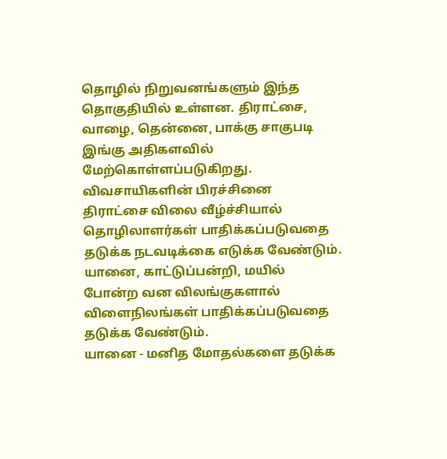தொழில் நிறுவனங்களும் இந்த தொகுதியில் உள்ளன. திராட்சை, வாழை, தென்னை, பாக்கு சாகுபடி இங்கு அதிகளவில் மேற்கொள்ளப்படுகிறது.
விவசாயிகளின் பிரச்சினை
திராட்சை விலை வீழ்ச்சியால் தொழிலாளர்கள் பாதிக்கப்படுவதை தடுக்க நடவடிக்கை எடுக்க வேண்டும். யானை, காட்டுப்பன்றி, மயில் போன்ற வன விலங்குகளால் விளைநிலங்கள் பாதிக்கப்படுவதை தடுக்க வேண்டும்.
யானை - மனித மோதல்களை தடுக்க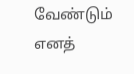வேண்டும் எனத்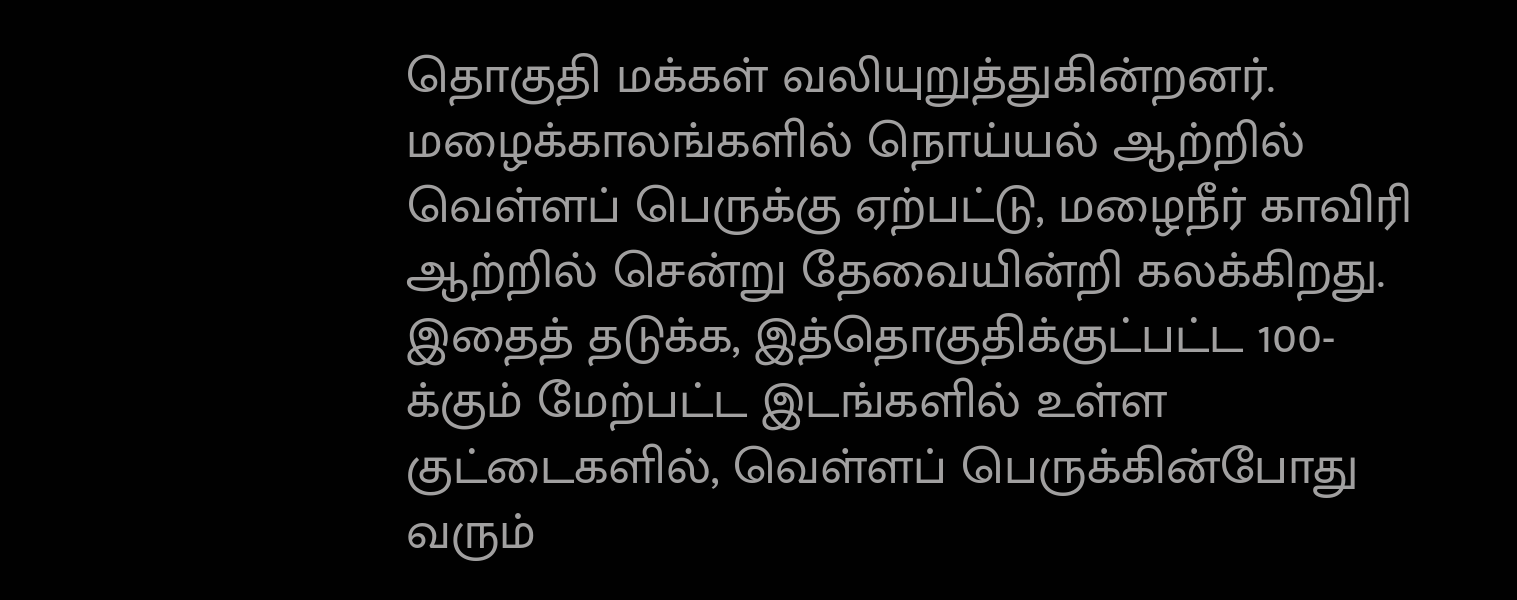தொகுதி மக்கள் வலியுறுத்துகின்றனர். மழைக்காலங்களில் நொய்யல் ஆற்றில் வெள்ளப் பெருக்கு ஏற்பட்டு, மழைநீர் காவிரி ஆற்றில் சென்று தேவையின்றி கலக்கிறது.
இதைத் தடுக்க, இத்தொகுதிக்குட்பட்ட 100-க்கும் மேற்பட்ட இடங்களில் உள்ள குட்டைகளில், வெள்ளப் பெருக்கின்போது வரும்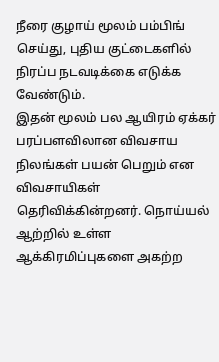நீரை குழாய் மூலம் பம்பிங் செய்து, புதிய குட்டைகளில் நிரப்ப நடவடிக்கை எடுக்க வேண்டும்.
இதன் மூலம் பல ஆயிரம் ஏக்கர் பரப்பளவிலான விவசாய நிலங்கள் பயன் பெறும் என விவசாயிகள் தெரிவிக்கின்றனர். நொய்யல் ஆற்றில் உள்ள ஆக்கிரமிப்புகளை அகற்ற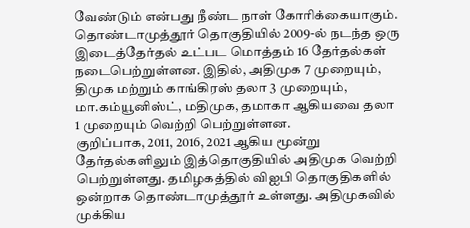வேண்டும் என்பது நீண்ட நாள் கோரிக்கையாகும்.
தொண்டாமுத்தூர் தொகுதியில் 2009-ல் நடந்த ஒரு இடைத்தேர்தல் உட்பட மொத்தம் 16 தேர்தல்கள் நடைபெற்றுள்ளன. இதில், அதிமுக 7 முறையும், திமுக மற்றும் காங்கிரஸ் தலா 3 முறையும், மா.கம்யூனிஸ்ட், மதிமுக, தமாகா ஆகியவை தலா 1 முறையும் வெற்றி பெற்றுள்ளன.
குறிப்பாக, 2011, 2016, 2021 ஆகிய மூன்று தேர்தல்களிலும் இத்தொகுதியில் அதிமுக வெற்றி பெற்றுள்ளது. தமிழகத்தில் விஐபி தொகுதிகளில் ஒன்றாக தொண்டாமுத்தூர் உள்ளது. அதிமுகவில் முக்கிய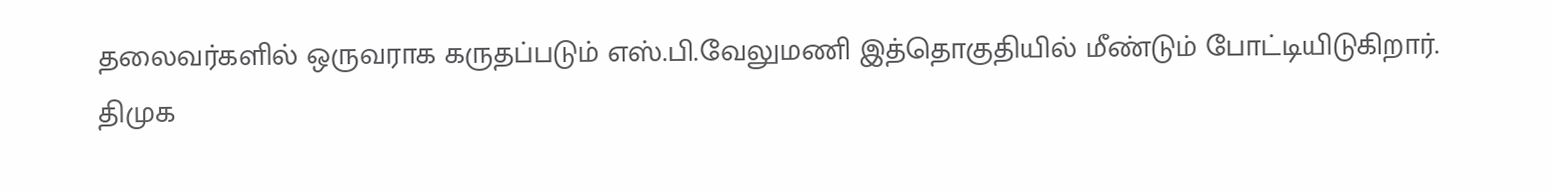தலைவர்களில் ஒருவராக கருதப்படும் எஸ்.பி.வேலுமணி இத்தொகுதியில் மீண்டும் போட்டியிடுகிறார். திமுக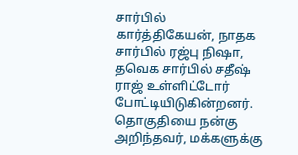சார்பில் கார்த்திகேயன், நாதக சார்பில் ரஜ்பு நிஷா, தவெக சார்பில் சதீஷ் ராஜ் உள்ளிட்டோர் போட்டியிடுகின்றனர்.
தொகுதியை நன்கு அறிந்தவர், மக்களுக்கு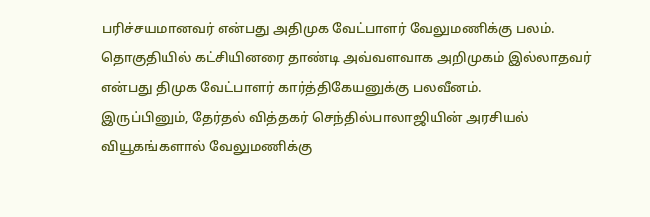பரிச்சயமானவர் என்பது அதிமுக வேட்பாளர் வேலுமணிக்கு பலம். தொகுதியில் கட்சியினரை தாண்டி அவ்வளவாக அறிமுகம் இல்லாதவர் என்பது திமுக வேட்பாளர் கார்த்திகேயனுக்கு பலவீனம்.
இருப்பினும், தேர்தல் வித்தகர் செந்தில்பாலாஜியின் அரசியல் வியூகங்களால் வேலுமணிக்கு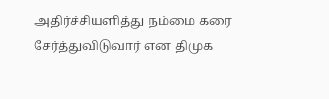அதிர்ச்சியளித்து நம்மை கரை சேர்த்துவிடுவார் என திமுக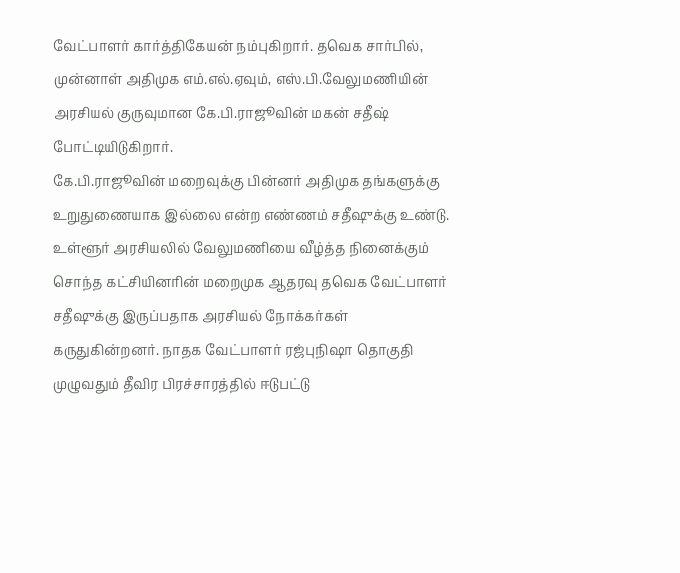வேட்பாளர் கார்த்திகேயன் நம்புகிறார். தவெக சார்பில், முன்னாள் அதிமுக எம்.எல்.ஏவும், எஸ்.பி.வேலுமணியின் அரசியல் குருவுமான கே.பி.ராஜூவின் மகன் சதீஷ் போட்டியிடுகிறார்.
கே.பி.ராஜூவின் மறைவுக்கு பின்னர் அதிமுக தங்களுக்கு உறுதுணையாக இல்லை என்ற எண்ணம் சதீஷுக்கு உண்டு. உள்ளூர் அரசியலில் வேலுமணியை வீழ்த்த நினைக்கும் சொந்த கட்சியினரின் மறைமுக ஆதரவு தவெக வேட்பாளர் சதீஷுக்கு இருப்பதாக அரசியல் நோக்கர்கள் கருதுகின்றனர். நாதக வேட்பாளர் ரஜ்புநிஷா தொகுதி முழுவதும் தீவிர பிரச்சாரத்தில் ஈடுபட்டு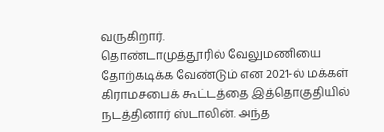வருகிறார்.
தொண்டாமுத்தூரில் வேலுமணியை தோற்கடிக்க வேண்டும் என 2021-ல் மக்கள் கிராமசபைக் கூட்டத்தை இத்தொகுதியில் நடத்தினார் ஸ்டாலின். அந்த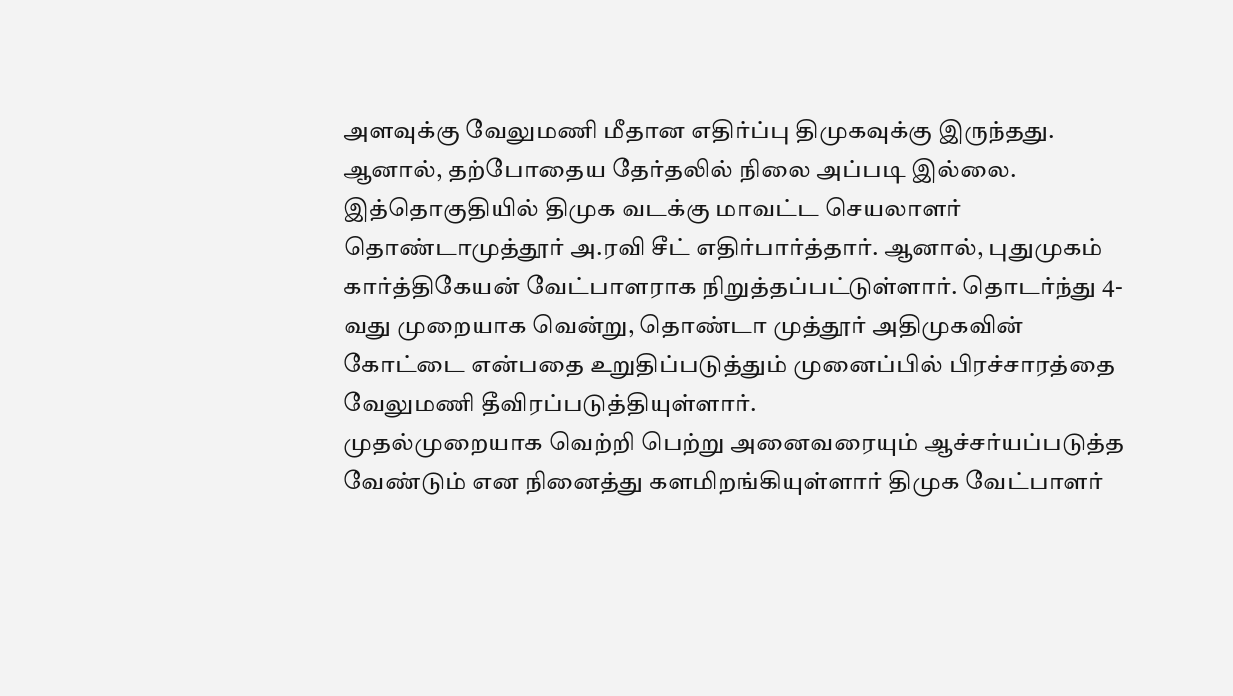அளவுக்கு வேலுமணி மீதான எதிர்ப்பு திமுகவுக்கு இருந்தது. ஆனால், தற்போதைய தேர்தலில் நிலை அப்படி இல்லை.
இத்தொகுதியில் திமுக வடக்கு மாவட்ட செயலாளர் தொண்டாமுத்தூர் அ.ரவி சீட் எதிர்பார்த்தார். ஆனால், புதுமுகம் கார்த்திகேயன் வேட்பாளராக நிறுத்தப்பட்டுள்ளார். தொடர்ந்து 4-வது முறையாக வென்று, தொண்டா முத்தூர் அதிமுகவின் கோட்டை என்பதை உறுதிப்படுத்தும் முனைப்பில் பிரச்சாரத்தை வேலுமணி தீவிரப்படுத்தியுள்ளார்.
முதல்முறையாக வெற்றி பெற்று அனைவரையும் ஆச்சர்யப்படுத்த வேண்டும் என நினைத்து களமிறங்கியுள்ளார் திமுக வேட்பாளர்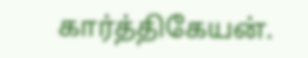கார்த்திகேயன்.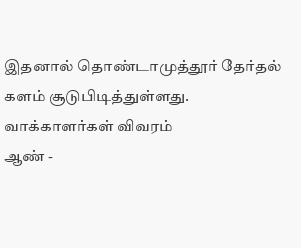இதனால் தொண்டாமுத்தூர் தேர்தல் களம் சூடுபிடித்துள்ளது.
வாக்காளர்கள் விவரம்
ஆண் -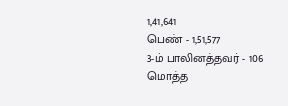1,41,641
பெண் - 1,51,577
3-ம் பாலினத்தவர் - 106
மொத்த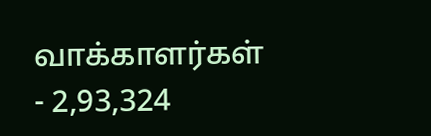வாக்காளர்கள் - 2,93,324